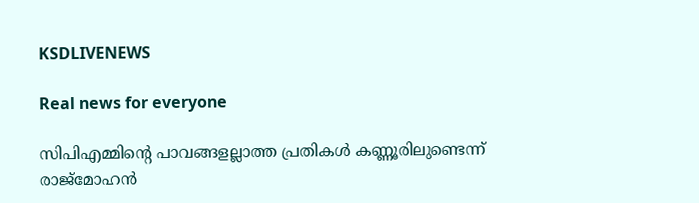KSDLIVENEWS

Real news for everyone

സിപിഎമ്മിന്റെ പാവങ്ങളല്ലാത്ത പ്രതികൾ കണ്ണൂരിലുണ്ടെന്ന് രാജ്മോഹൻ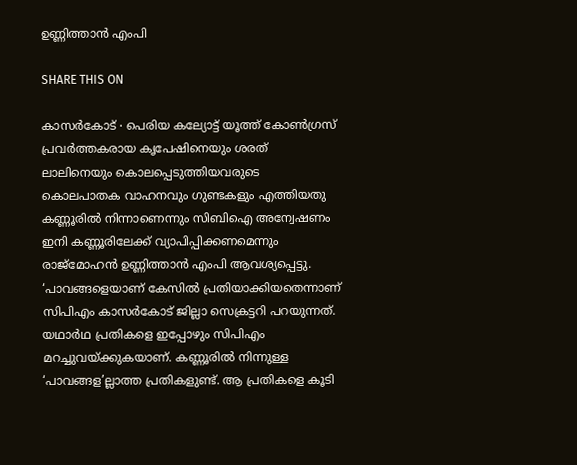ഉണ്ണിത്താൻ എംപി

SHARE THIS ON

കാസർകോട് ∙ പെരിയ കല്യോട്ട് യൂത്ത് കോൺഗ്രസ് പ്രവർത്തകരായ കൃപേഷിനെയും ശരത് ലാലിനെയും കൊലപ്പെടുത്തിയവരുടെ കൊലപാതക വാഹനവും ഗുണ്ടകളും എത്തിയതു കണ്ണൂരിൽ നിന്നാണെന്നും സിബിഐ അന്വേഷണം ഇനി കണ്ണൂരിലേക്ക് വ്യാപിപ്പിക്കണമെന്നും രാജ്മോഹൻ ഉണ്ണിത്താൻ എംപി ആവശ്യപ്പെട്ടു. ‘പാവങ്ങളെയാണ് കേസിൽ പ്രതിയാക്കിയതെന്നാണ് സിപിഎം കാസർകോട് ജില്ലാ സെക്രട്ടറി പറയുന്നത്. യഥാർഥ പ്രതികളെ ഇപ്പോഴും സിപിഎം മറച്ചുവയ്ക്കുകയാണ്. കണ്ണൂരിൽ നിന്നുള്ള ‘പാവങ്ങള’ല്ലാത്ത പ്രതികളുണ്ട്. ആ പ്രതികളെ കൂടി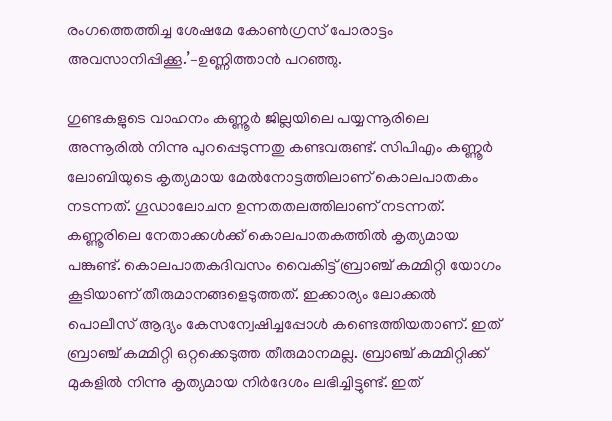രംഗത്തെത്തിച്ച ശേഷമേ കോൺഗ്രസ് പോരാട്ടം അവസാനിപ്പിക്കൂ.’–ഉണ്ണിത്താൻ പറഞ്ഞു.

ഗുണ്ടകളുടെ വാഹനം കണ്ണൂർ ജില്ലയിലെ പയ്യന്നൂരിലെ അന്നൂരിൽ നിന്നു പുറപ്പെടുന്നതു കണ്ടവരുണ്ട്. സിപിഎം കണ്ണൂർ ലോബിയുടെ കൃത്യമായ മേൽനോട്ടത്തിലാണ് കൊലപാതകം നടന്നത്. ഗൂഡാലോചന ഉന്നതതലത്തിലാണ് നടന്നത്. കണ്ണൂരിലെ നേതാക്കൾക്ക് കൊലപാതകത്തിൽ കൃത്യമായ പങ്കുണ്ട്. കൊലപാതകദിവസം വൈകിട്ട് ബ്രാഞ്ച് കമ്മിറ്റി യോഗം കൂടിയാണ് തീരുമാനങ്ങളെടുത്തത്. ഇക്കാര്യം ലോക്കൽ പൊലീസ് ആദ്യം കേസന്വേഷിച്ചപ്പോൾ കണ്ടെത്തിയതാണ്. ഇത് ബ്രാഞ്ച് കമ്മിറ്റി ഒറ്റക്കെടുത്ത തീരുമാനമല്ല. ബ്രാഞ്ച് കമ്മിറ്റിക്ക് മുകളിൽ നിന്നു കൃത്യമായ നിർദേശം ലഭിച്ചിട്ടുണ്ട്. ഇത്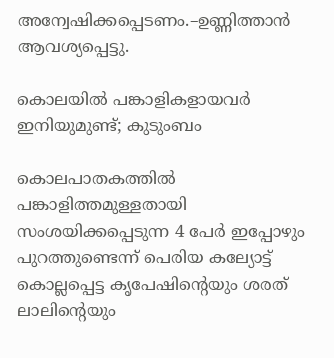അന്വേഷിക്കപ്പെടണം.–ഉണ്ണിത്താൻ ആവശ്യപ്പെട്ടു.

കൊലയിൽ പങ്കാളികളായവർ ഇനിയുമുണ്ട്; കുടുംബം

കൊലപാതകത്തിൽ പങ്കാളിത്തമുള്ളതായി സംശയിക്കപ്പെടുന്ന 4 പേർ ഇപ്പോഴും പുറത്തുണ്ടെന്ന് പെരിയ കല്യോട്ട് കൊല്ലപ്പെട്ട കൃപേഷിന്റെയും ശരത്‌ ലാലിന്റെയും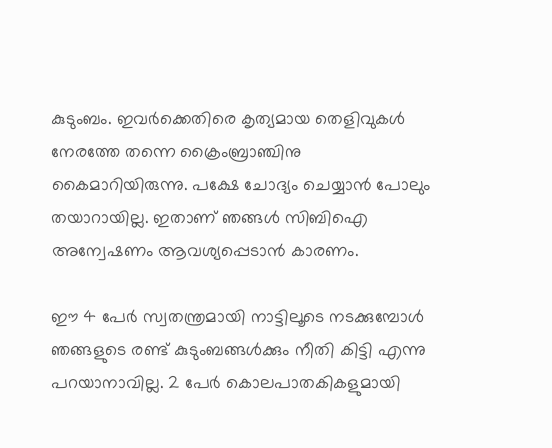കുടുംബം. ഇവർക്കെതിരെ കൃത്യമായ തെളിവുകൾ നേരത്തേ തന്നെ ക്രൈംബ്രാഞ്ചിനു കൈമാറിയിരുന്നു. പക്ഷേ ചോദ്യം ചെയ്യാൻ പോലും തയാറായില്ല. ഇതാണ് ഞങ്ങൾ സിബിഐ അന്വേഷണം ആവശ്യപ്പെടാൻ കാരണം.

ഈ 4 പേർ സ്വതന്ത്രമായി നാട്ടിലൂടെ നടക്കുമ്പോൾ ഞങ്ങളുടെ രണ്ട് കുടുംബങ്ങൾക്കും നീതി കിട്ടി എന്നു പറയാനാവില്ല. 2 പേർ കൊലപാതകികളുമായി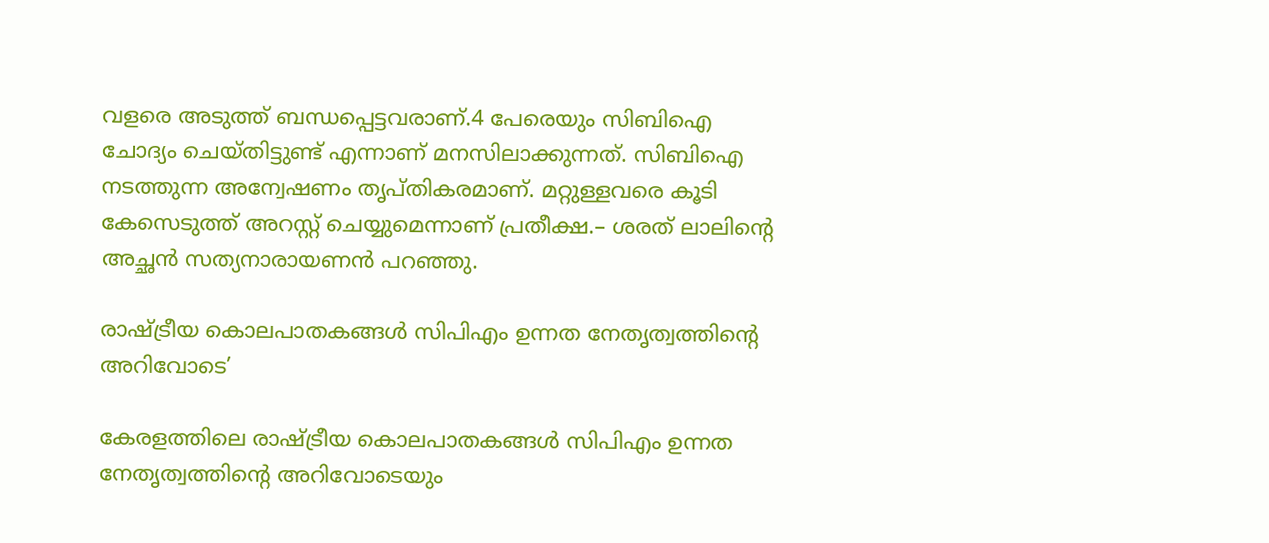വളരെ അടുത്ത് ബന്ധപ്പെട്ടവരാണ്.4 പേരെയും സിബിഐ ചോദ്യം ചെയ്തിട്ടുണ്ട് എന്നാണ് മനസിലാക്കുന്നത്. സിബിഐ നടത്തുന്ന അന്വേഷണം തൃപ്തികരമാണ്. മറ്റുള്ളവരെ കൂടി കേസെടുത്ത് അറസ്റ്റ് ചെയ്യുമെന്നാണ് പ്രതീക്ഷ.– ശരത്‌ ലാലിന്റെ അച്ഛൻ സത്യനാരായണൻ‌ പറഞ്ഞു.

രാഷ്ട്രീയ കൊലപാതകങ്ങൾ സിപിഎം ഉന്നത നേതൃത്വത്തിന്റെ അറിവോടെ’

കേരളത്തിലെ രാഷ്ട്രീയ കൊലപാതകങ്ങൾ സിപിഎം ഉന്നത നേതൃത്വത്തിന്റെ അറിവോടെയും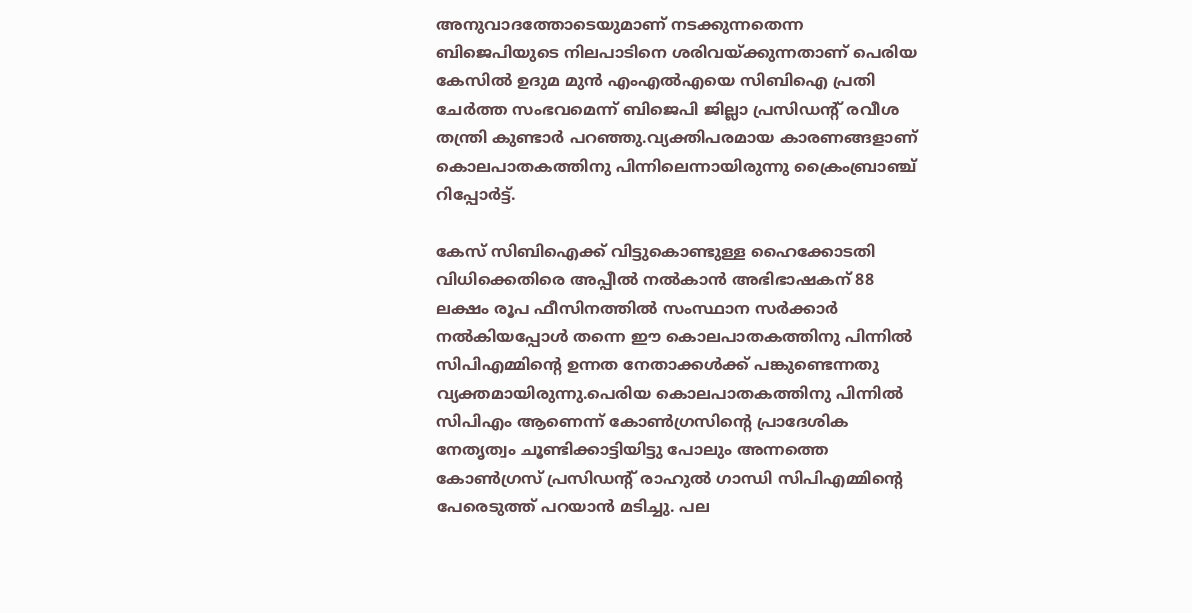അനുവാദത്തോടെയുമാണ് നടക്കുന്നതെന്ന ബിജെപിയുടെ നിലപാടിനെ ശരിവയ്ക്കുന്നതാണ് പെരിയ കേസിൽ ഉദുമ മുൻ എംഎൽഎയെ സിബിഐ പ്രതി ചേർത്ത സംഭവമെന്ന് ബിജെപി ജില്ലാ പ്രസിഡന്റ് രവീശ തന്ത്രി കുണ്ടാർ പറഞ്ഞു.വ്യക്തിപരമായ കാരണങ്ങളാണ് കൊലപാതകത്തിനു പിന്നിലെന്നായിരുന്നു ക്രൈംബ്രാഞ്ച് റിപ്പോർട്ട്.

കേസ് സിബിഐക്ക് വിട്ടുകൊണ്ടുള്ള ഹൈക്കോടതി വിധിക്കെതിരെ അപ്പീൽ നൽകാൻ അഭിഭാഷകന് 88 ലക്ഷം രൂപ ഫീസിനത്തിൽ സംസ്ഥാന സർക്കാർ നൽകിയപ്പോൾ തന്നെ ഈ കൊലപാതകത്തിനു പിന്നിൽ സിപിഎമ്മിന്റെ ഉന്നത നേതാക്കൾക്ക് പങ്കുണ്ടെന്നതു വ്യക്തമായിരുന്നു.പെരിയ കൊലപാതകത്തിനു പിന്നിൽ സിപിഎം ആണെന്ന് കോൺഗ്രസിന്റെ പ്രാദേശിക നേതൃത്വം ചൂണ്ടിക്കാട്ടിയിട്ടു പോലും അന്നത്തെ കോൺഗ്രസ് പ്രസിഡന്റ് രാഹുൽ ഗാന്ധി സിപിഎമ്മിന്റെ പേരെടുത്ത് പറയാൻ മടിച്ചു. പല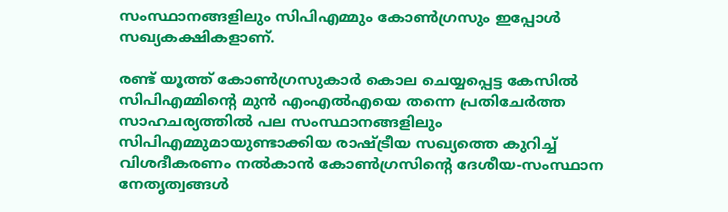സംസ്ഥാനങ്ങളിലും സിപിഎമ്മും കോൺഗ്രസും ഇപ്പോൾ സഖ്യകക്ഷികളാണ്.

രണ്ട് യൂത്ത് കോൺഗ്രസുകാർ കൊല ചെയ്യപ്പെട്ട കേസിൽ സിപിഎമ്മിന്റെ മുൻ എംഎൽഎയെ തന്നെ പ്രതിചേർത്ത സാഹചര്യത്തിൽ പല സംസ്ഥാനങ്ങളിലും സിപിഎമ്മുമായുണ്ടാക്കിയ രാഷ്ട്രീയ സഖ്യത്തെ കുറിച്ച് വിശദീകരണം നൽകാൻ കോൺഗ്രസിന്റെ ദേശീയ-സംസ്ഥാന നേതൃത്വങ്ങൾ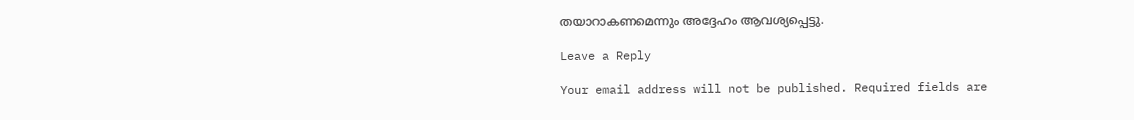തയാറാകണമെന്നും അദ്ദേഹം ആവശ്യപ്പെട്ടു.

Leave a Reply

Your email address will not be published. Required fields are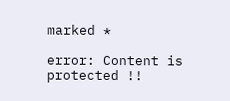marked *

error: Content is protected !!